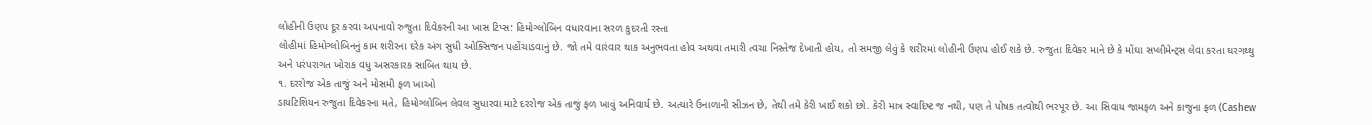લોહીની ઉણપ દૂર કરવા અપનાવો રુજુતા દિવેકરની આ ખાસ ટિપ્સ: હિમોગ્લોબિન વધારવાના સરળ કુદરતી રસ્તા
લોહીમાં હિમોગ્લોબિનનું કામ શરીરના દરેક અંગ સુધી ઓક્સિજન પહોંચાડવાનું છે. જો તમે વારંવાર થાક અનુભવતા હોવ અથવા તમારી ત્વચા નિસ્તેજ દેખાતી હોય, તો સમજી લેવું કે શરીરમાં લોહીની ઉણપ હોઈ શકે છે. રુજુતા દિવેકર માને છે કે મોંઘા સપ્લીમેન્ટ્સ લેવા કરતા ઘરગથ્થુ અને પરંપરાગત ખોરાક વધુ અસરકારક સાબિત થાય છે.
૧. દરરોજ એક તાજું અને મોસમી ફળ ખાઓ
ડાયટિશિયન રુજુતા દિવેકરના મતે, હિમોગ્લોબિન લેવલ સુધારવા માટે દરરોજ એક તાજું ફળ ખાવું અનિવાર્ય છે. અત્યારે ઉનાળાની સીઝન છે, તેથી તમે કેરી ખાઈ શકો છો. કેરી માત્ર સ્વાદિષ્ટ જ નથી, પણ તે પોષક તત્વોથી ભરપૂર છે. આ સિવાય જામફળ અને કાજુના ફળ (Cashew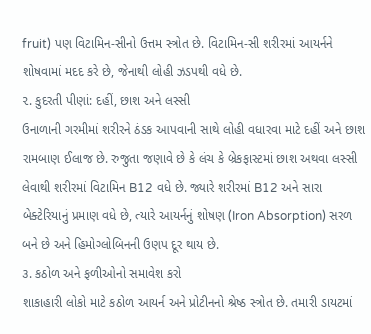fruit) પણ વિટામિન-સીનો ઉત્તમ સ્ત્રોત છે. વિટામિન-સી શરીરમાં આયર્નને શોષવામાં મદદ કરે છે, જેનાથી લોહી ઝડપથી વધે છે.
૨. કુદરતી પીણાં: દહીં, છાશ અને લસ્સી
ઉનાળાની ગરમીમાં શરીરને ઠંડક આપવાની સાથે લોહી વધારવા માટે દહીં અને છાશ રામબાણ ઈલાજ છે. રુજુતા જણાવે છે કે લંચ કે બ્રેકફાસ્ટમાં છાશ અથવા લસ્સી લેવાથી શરીરમાં વિટામિન B12 વધે છે. જ્યારે શરીરમાં B12 અને સારા બેક્ટેરિયાનું પ્રમાણ વધે છે, ત્યારે આયર્નનું શોષણ (Iron Absorption) સરળ બને છે અને હિમોગ્લોબિનની ઉણપ દૂર થાય છે.
૩. કઠોળ અને ફળીઓનો સમાવેશ કરો
શાકાહારી લોકો માટે કઠોળ આયર્ન અને પ્રોટીનનો શ્રેષ્ઠ સ્ત્રોત છે. તમારી ડાયટમાં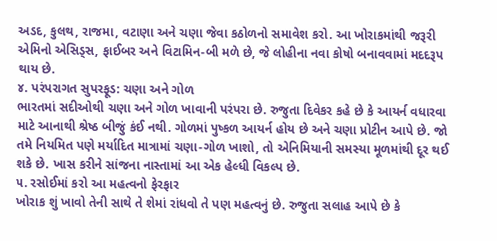અડદ, કુલથ, રાજમા, વટાણા અને ચણા જેવા કઠોળનો સમાવેશ કરો. આ ખોરાકમાંથી જરૂરી એમિનો એસિડ્સ, ફાઈબર અને વિટામિન-બી મળે છે, જે લોહીના નવા કોષો બનાવવામાં મદદરૂપ થાય છે.
૪. પરંપરાગત સુપરફૂડ: ચણા અને ગોળ
ભારતમાં સદીઓથી ચણા અને ગોળ ખાવાની પરંપરા છે. રુજુતા દિવેકર કહે છે કે આયર્ન વધારવા માટે આનાથી શ્રેષ્ઠ બીજું કંઈ નથી. ગોળમાં પુષ્કળ આયર્ન હોય છે અને ચણા પ્રોટીન આપે છે. જો તમે નિયમિત પણે મર્યાદિત માત્રામાં ચણા-ગોળ ખાશો, તો એનિમિયાની સમસ્યા મૂળમાંથી દૂર થઈ શકે છે. ખાસ કરીને સાંજના નાસ્તામાં આ એક હેલ્ધી વિકલ્પ છે.
૫. રસોઈમાં કરો આ મહત્વનો ફેરફાર
ખોરાક શું ખાવો તેની સાથે તે શેમાં રાંધવો તે પણ મહત્વનું છે. રુજુતા સલાહ આપે છે કે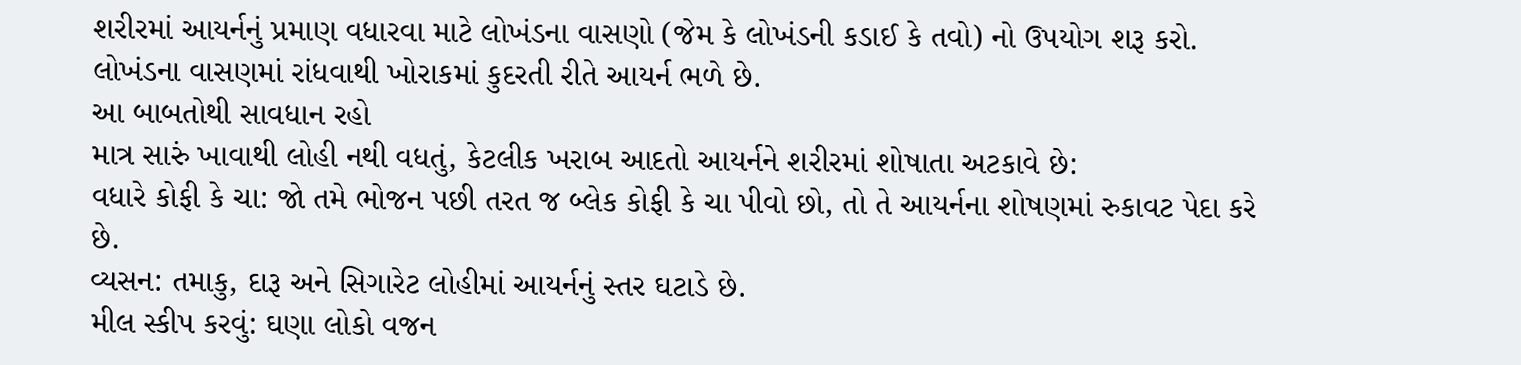શરીરમાં આયર્નનું પ્રમાણ વધારવા માટે લોખંડના વાસણો (જેમ કે લોખંડની કડાઈ કે તવો) નો ઉપયોગ શરૂ કરો. લોખંડના વાસણમાં રાંધવાથી ખોરાકમાં કુદરતી રીતે આયર્ન ભળે છે.
આ બાબતોથી સાવધાન રહો
માત્ર સારું ખાવાથી લોહી નથી વધતું, કેટલીક ખરાબ આદતો આયર્નને શરીરમાં શોષાતા અટકાવે છે:
વધારે કોફી કે ચા: જો તમે ભોજન પછી તરત જ બ્લેક કોફી કે ચા પીવો છો, તો તે આયર્નના શોષણમાં રુકાવટ પેદા કરે છે.
વ્યસન: તમાકુ, દારૂ અને સિગારેટ લોહીમાં આયર્નનું સ્તર ઘટાડે છે.
મીલ સ્કીપ કરવું: ઘણા લોકો વજન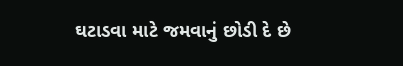ઘટાડવા માટે જમવાનું છોડી દે છે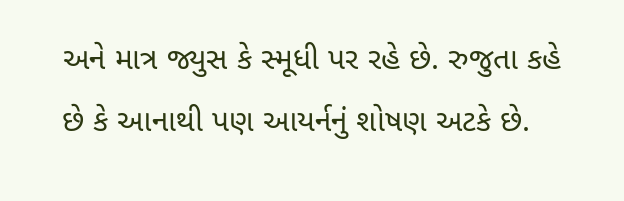અને માત્ર જ્યુસ કે સ્મૂધી પર રહે છે. રુજુતા કહે છે કે આનાથી પણ આયર્નનું શોષણ અટકે છે.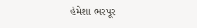હંમેશા ભરપૂર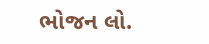ભોજન લો.